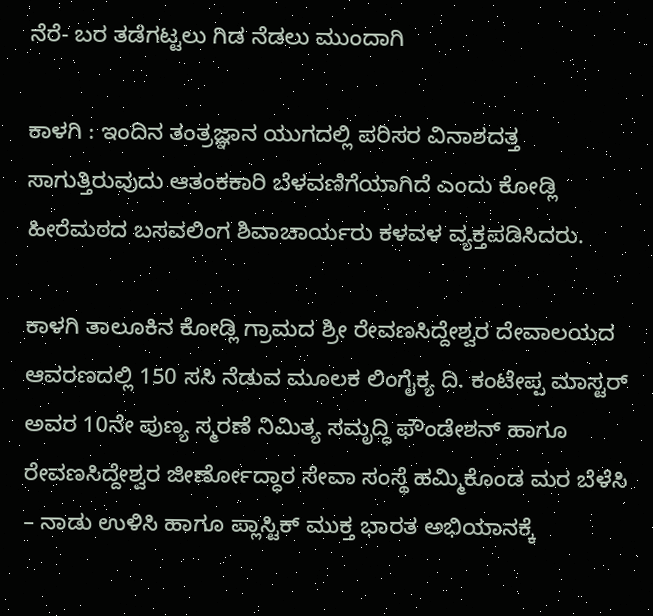ನೆರೆ- ಬರ ತಡೆಗಟ್ಟಲು ಗಿಡ ನೆಡಲು ಮುಂದಾಗಿ

ಕಾಳಗಿ : ಇಂದಿನ ತಂತ್ರಜ್ಞಾನ ಯುಗದಲ್ಲಿ ಪರಿಸರ ವಿನಾಶದತ್ತ ಸಾಗುತ್ತಿರುವುದು ಆತಂಕಕಾರಿ ಬೆಳವಣಿಗೆಯಾಗಿದೆ ಎಂದು ಕೋಡ್ಲಿ ಹೀರೆಮಠದ ಬಸವಲಿಂಗ ಶಿವಾಚಾರ್ಯರು ಕಳವಳ ವ್ಯಕ್ತಪಡಿಸಿದರು.

ಕಾಳಗಿ ತಾಲೂಕಿನ ಕೋಡ್ಲಿ ಗ್ರಾಮದ ಶ್ರೀ ರೇವಣಸಿದ್ದೇಶ್ವರ ದೇವಾಲಯದ ಆವರಣದಲ್ಲಿ 150 ಸಸಿ ನೆಡುವ ಮೂಲಕ ಲಿಂಗೈಕ್ಯ ದಿ. ಕಂಟೇಪ್ಪ ಮಾಸ್ಟರ್ ಅವರ 10ನೇ ಪುಣ್ಯ ಸ್ಮರಣೆ ನಿಮಿತ್ಯ ಸಮೃದ್ಧಿ ಫೌಂಡೇಶನ್ ಹಾಗೂ ರೇವಣಸಿದ್ದೇಶ್ವರ ಜೀರ್ಣೋದ್ಧಾರ ಸೇವಾ ಸಂಸ್ಥೆ ಹಮ್ಮಿಕೊಂಡ ಮರ ಬೆಳೆಸಿ – ನಾಡು ಉಳಿಸಿ ಹಾಗೂ ಪ್ಲಾಸ್ಟಿಕ್ ಮುಕ್ತ ಭಾರತ ಅಭಿಯಾನಕ್ಕೆ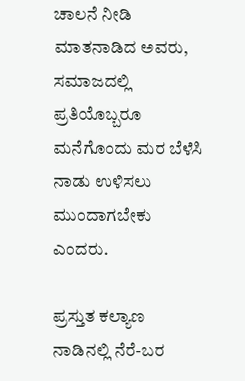ಚಾಲನೆ ನೀಡಿ ಮಾತನಾಡಿದ ಅವರು, ಸಮಾಜದಲ್ಲಿ ಪ್ರತಿಯೊಬ್ಬರೂ ಮನೆಗೊಂದು ಮರ ಬೆಳೆಸಿ ನಾಡು ಉಳಿಸಲು ಮುಂದಾಗಬೇಕು ಎಂದರು.

ಪ್ರಸ್ತುತ ಕಲ್ಯಾಣ ನಾಡಿನಲ್ಲಿ ನೆರೆ-ಬರ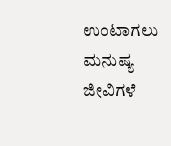ಉಂಟಾಗಲು ಮನುಷ್ಯ ಜೀವಿಗಳೆ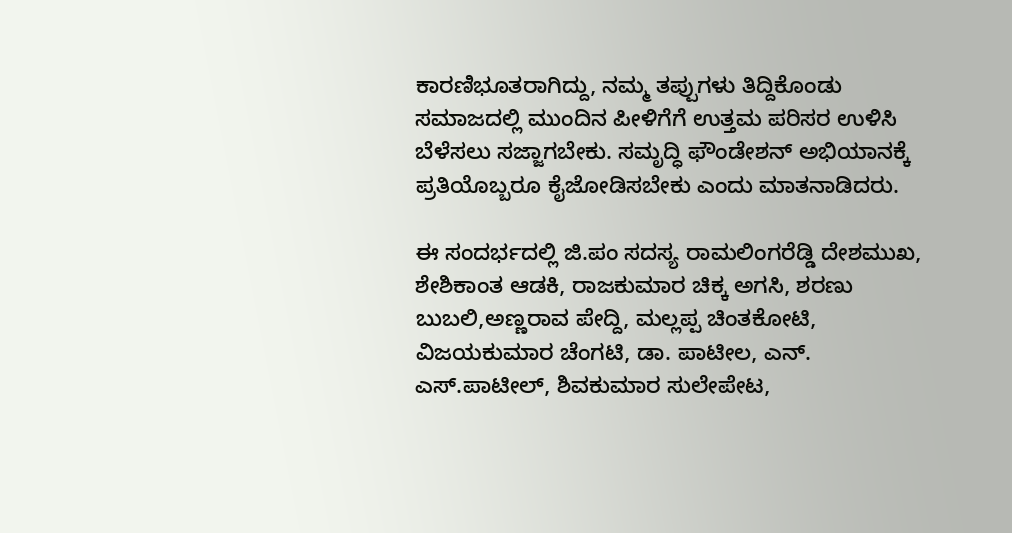ಕಾರಣಿಭೂತರಾಗಿದ್ದು, ನಮ್ಮ ತಪ್ಪುಗಳು ತಿದ್ದಿಕೊಂಡು ಸಮಾಜದಲ್ಲಿ ಮುಂದಿನ ಪೀಳಿಗೆಗೆ ಉತ್ತಮ ಪರಿಸರ ಉಳಿಸಿ ಬೆಳೆಸಲು ಸಜ್ಜಾಗಬೇಕು. ಸಮೃದ್ಧಿ ಫೌಂಡೇಶನ್ ಅಭಿಯಾನಕ್ಕೆ ಪ್ರತಿಯೊಬ್ಬರೂ ಕೈಜೋಡಿಸಬೇಕು ಎಂದು ಮಾತನಾಡಿದರು.

ಈ ಸಂದರ್ಭದಲ್ಲಿ ಜಿ.ಪಂ ಸದಸ್ಯ ರಾಮಲಿಂಗರೆಡ್ಡಿ ದೇಶಮುಖ, ಶೇಶಿಕಾಂತ ಆಡಕಿ, ರಾಜಕುಮಾರ ಚಿಕ್ಕ ಅಗಸಿ, ಶರಣು ಬುಬಲಿ,ಅಣ್ಣರಾವ ಪೇದ್ದಿ, ಮಲ್ಲಪ್ಪ ಚಿಂತಕೋಟಿ, ವಿಜಯಕುಮಾರ ಚೆಂಗಟಿ, ಡಾ. ಪಾಟೀಲ, ಎನ್. ಎಸ್.ಪಾಟೀಲ್, ಶಿವಕುಮಾರ ಸುಲೇಪೇಟ,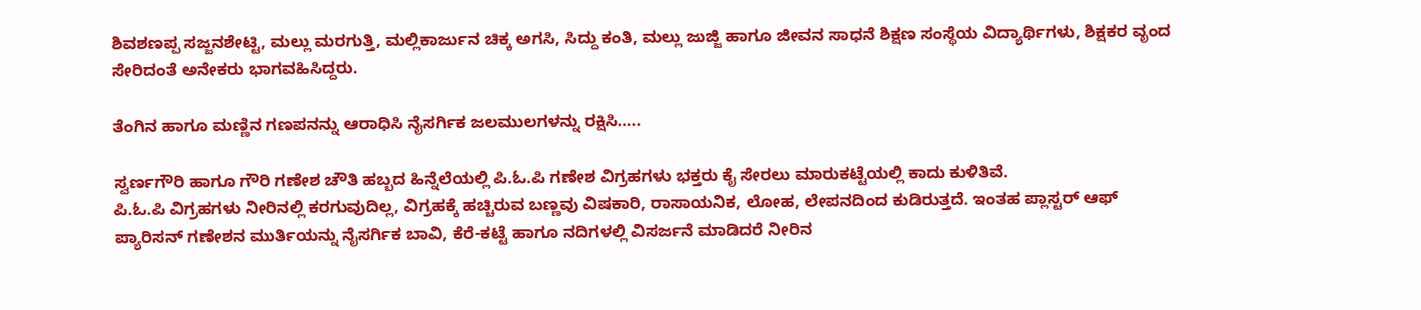ಶಿವಶಣಪ್ಪ ಸಜ್ಜನಶೇಟ್ಟಿ, ಮಲ್ಲು ಮರಗುತ್ತಿ, ಮಲ್ಲಿಕಾರ್ಜುನ ಚಿಕ್ಕ ಅಗಸಿ, ಸಿದ್ದು ಕಂತಿ, ಮಲ್ಲು ಜುಜ್ಜಿ ಹಾಗೂ ಜೀವನ ಸಾಧನೆ ಶಿಕ್ಷಣ ಸಂಸ್ಥೆಯ ವಿದ್ಯಾರ್ಥಿಗಳು, ಶಿಕ್ಷಕರ ವೃಂದ ಸೇರಿದಂತೆ ಅನೇಕರು ಭಾಗವಹಿಸಿದ್ದರು.

ತೆಂಗಿನ ಹಾಗೂ ಮಣ್ಣಿನ ಗಣಪನನ್ನು ಆರಾಧಿಸಿ ನೈಸರ್ಗಿಕ ಜಲಮುಲಗಳನ್ನು ರಕ್ಷಿ‌ಸಿ…..

ಸ್ವರ್ಣಗೌರಿ ಹಾಗೂ ಗೌರಿ ಗಣೇಶ ಚೌತಿ ಹಬ್ಬದ ಹಿನ್ನೆಲೆಯಲ್ಲಿ ಪಿ.ಓ.ಪಿ ಗಣೇಶ ವಿಗ್ರಹಗಳು ಭಕ್ತರು ಕೈ ಸೇರಲು ಮಾರುಕಟ್ಟೆಯಲ್ಲಿ ಕಾದು ಕುಳಿತಿವೆ.
ಪಿ.ಓ.ಪಿ ವಿಗ್ರಹಗಳು ನೀರಿನಲ್ಲಿ ಕರಗುವುದಿಲ್ಲ, ವಿಗ್ರಹಕ್ಕೆ ಹಚ್ಚಿರುವ ಬಣ್ಣವು ವಿಷಕಾರಿ, ರಾಸಾಯನಿಕ, ಲೋಹ, ಲೇಪನದಿಂದ ಕುಡಿರುತ್ತದೆ. ಇಂತಹ ಪ್ಲಾಸ್ಟರ್ ಆಫ್ ಪ್ಯಾರಿಸನ್ ಗಣೇಶನ ಮುರ್ತಿಯನ್ನು ನೈಸರ್ಗಿಕ ಬಾವಿ, ಕೆರೆ-ಕಟ್ಟೆ ಹಾಗೂ ನದಿಗಳಲ್ಲಿ ವಿಸರ್ಜನೆ ಮಾಡಿದರೆ ನೀರಿನ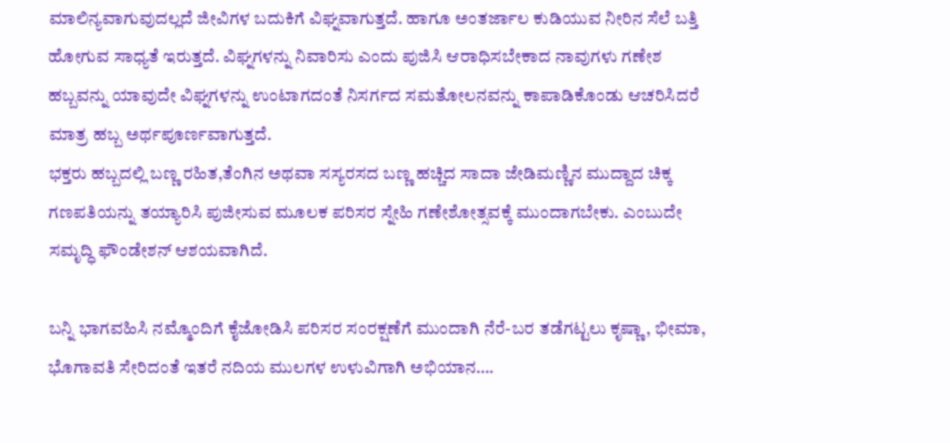ಮಾಲಿನ್ಯವಾಗುವುದಲ್ಲದೆ ಜೀವಿಗಳ ಬದುಕಿಗೆ ವಿಘ್ನವಾಗುತ್ತದೆ. ಹಾಗೂ ಅಂತರ್ಜಾಲ ಕುಡಿಯುವ ನೀರಿನ ಸೆಲೆ ಬತ್ತಿ ಹೋಗುವ ಸಾಧ್ಯತೆ ಇರುತ್ತದೆ. ವಿಘ್ನಗಳನ್ನು ನಿವಾರಿಸು ಎಂದು ಪುಜಿಸಿ ಆರಾಧಿಸಬೇಕಾದ ನಾವುಗಳು ಗಣೇಶ ಹಬ್ಬವನ್ನು ಯಾವುದೇ ವಿಘ್ನಗಳನ್ನು ಉಂಟಾಗದಂತೆ ನಿಸರ್ಗದ ಸಮತೋಲನವನ್ನು ಕಾಪಾಡಿಕೊಂಡು ಆಚರಿಸಿದರೆ ಮಾತ್ರ ಹಬ್ಬ ಅರ್ಥಪೂರ್ಣವಾಗುತ್ತದೆ.
ಭಕ್ತರು ಹಬ್ಬದಲ್ಲಿ ಬಣ್ಣ ರಹಿತ,ತೆಂಗಿನ ಅಥವಾ ಸಸ್ಯರಸದ ಬಣ್ಣ ಹಚ್ಚಿದ ಸಾದಾ ಜೇಡಿಮಣ್ಣಿನ ಮುದ್ದಾದ ಚಿಕ್ಕ ಗಣಪತಿಯನ್ನು ತಯ್ಯಾರಿಸಿ ಪುಜೀಸುವ ಮೂಲಕ ಪರಿಸರ ಸ್ನೇಹಿ ಗಣೇಶೋತ್ಸವಕ್ಕೆ ಮುಂದಾಗಬೇಕು. ಎಂಬುದೇ ಸಮೃದ್ಧಿ ಫೌಂಡೇಶನ್ ಆಶಯವಾಗಿದೆ.

ಬನ್ನಿ ಭಾಗವಹಿಸಿ ನಮ್ಮೊಂದಿಗೆ ಕೈಜೋಡಿಸಿ ಪರಿಸರ ಸಂರಕ್ಷಣೆಗೆ ಮುಂದಾಗಿ ನೆರೆ-ಬರ ತಡೆಗಟ್ಟಲು ಕೃಷ್ಣಾ, ಭೀಮಾ, ಭೊಗಾವತಿ ಸೇರಿದಂತೆ ಇತರೆ ನದಿಯ ಮುಲಗಳ ಉಳುವಿಗಾಗಿ ಅಭಿಯಾನ….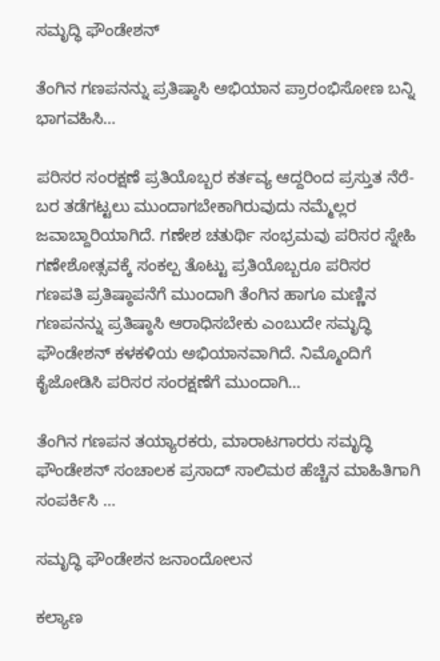ಸಮೃದ್ಧಿ ಫೌಂಡೇಶನ್

ತೆಂಗಿನ ಗಣಪನನ್ನು ಪ್ರತಿಷ್ಠಾಸಿ ಅಭಿಯಾನ ಪ್ರಾರಂಭಿಸೋಣ ಬನ್ನಿ ಭಾಗವಹಿಸಿ…

ಪರಿಸರ ಸಂರಕ್ಷಣೆ ಪ್ರತಿಯೊಬ್ಬರ ಕರ್ತವ್ಯ ಆದ್ದರಿಂದ ಪ್ರಸ್ತುತ ನೆರೆ-ಬರ ತಡೆಗಟ್ಟಲು ಮುಂದಾಗಬೇಕಾಗಿರುವುದು ನಮ್ಮೆಲ್ಲರ ಜವಾಬ್ದಾರಿಯಾಗಿದೆ. ಗಣೇಶ ಚತುರ್ಥಿ ಸಂಭ್ರಮವು ಪರಿಸರ ಸ್ನೇಹಿ ಗಣೇಶೋತ್ಸವಕ್ಕೆ ಸಂಕಲ್ಪ ತೊಟ್ಟು ಪ್ರತಿಯೊಬ್ಬರೂ ಪರಿಸರ ಗಣಪತಿ ಪ್ರತಿಷ್ಠಾಪನೆಗೆ ಮುಂದಾಗಿ ತೆಂಗಿನ ಹಾಗೂ ಮಣ್ಣಿನ ಗಣಪನನ್ನು ಪ್ರತಿಷ್ಠಾಸಿ ಆರಾಧಿಸಬೇಕು ಎಂಬುದೇ ಸಮೃದ್ಧಿ ಫೌಂಡೇಶನ್ ಕಳಕಳಿಯ ಅಭಿಯಾನವಾಗಿದೆ. ನಿಮ್ಮೊಂದಿಗೆ ಕೈಜೋಡಿಸಿ ಪರಿಸರ ಸಂರಕ್ಷಣೆಗೆ ಮುಂದಾಗಿ…

ತೆಂಗಿನ ಗಣಪನ ತಯ್ಯಾರಕರು, ಮಾರಾಟಗಾರರು ಸಮೃದ್ಧಿ ಫೌಂಡೇಶನ್ ಸಂಚಾಲಕ ಪ್ರಸಾದ್ ಸಾಲಿಮಠ ಹೆಚ್ಚಿನ ಮಾಹಿತಿಗಾಗಿ ಸಂಪರ್ಕಿಸಿ …

ಸಮೃದ್ಧಿ ಫೌಂಡೇಶನ ಜನಾಂದೋಲನ

ಕಲ್ಯಾಣ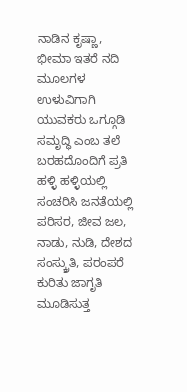ನಾಡಿನ ಕೃಷ್ಣಾ, ಭೀಮಾ ಇತರೆ ನದಿ ಮೂಲಗಳ ಉಳುವಿಗಾಗಿ ಯುವಕರು ಒಗ್ಗೂಡಿ ಸಮೃದ್ಧಿ ಎಂಬ ತಲೆ ಬರಹದೊಂದಿಗೆ ಪ್ರತಿ ಹಳ್ಳಿ ಹಳ್ಳಿಯಲ್ಲಿ ಸಂಚರಿಸಿ ಜನತೆಯಲ್ಲಿ ಪರಿಸರ, ಜೀವ ಜಲ, ನಾಡು, ನುಡಿ, ದೇಶದ ಸಂಸ್ಕ್ರುತಿ, ಪರಂಪರೆ ಕುರಿತು ಜಾಗೃತಿ ಮೂಡಿಸುತ್ತ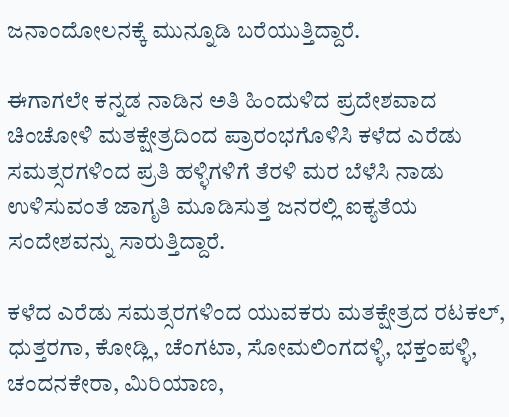ಜನಾಂದೋಲನಕ್ಕೆ ಮುನ್ನೂಡಿ ಬರೆಯುತ್ತಿದ್ದಾರೆ.

ಈಗಾಗಲೇ ಕನ್ನಡ ನಾಡಿನ ಅತಿ ಹಿಂದುಳಿದ ಪ್ರದೇಶವಾದ ಚಿಂಚೋಳಿ ಮತಕ್ಷೇತ್ರದಿಂದ ಪ್ರಾರಂಭಗೊಳಿಸಿ ಕಳೆದ ಎರೆಡು ಸಮತ್ಸರಗಳಿಂದ ಪ್ರತಿ ಹಳ್ಳಿಗಳಿಗೆ ತೆರಳಿ ಮರ ಬೆಳೆಸಿ ನಾಡು ಉಳಿಸುವಂತೆ ಜಾಗೃತಿ ಮೂಡಿಸುತ್ತ ಜನರಲ್ಲಿ ಐಕ್ಯತೆಯ ಸಂದೇಶವನ್ನು ಸಾರುತ್ತಿದ್ದಾರೆ.

ಕಳೆದ ಎರೆಡು ಸಮತ್ಸರಗಳಿಂದ ಯುವಕರು ಮತಕ್ಷೇತ್ರದ ರಟಕಲ್, ಧುತ್ತರಗಾ, ಕೋಡ್ಲಿ, ಚೆಂಗಟಾ, ಸೋಮಲಿಂಗದಳ್ಳಿ, ಭಕ್ತಂಪಳ್ಳಿ, ಚಂದನಕೇರಾ, ಮಿರಿಯಾಣ,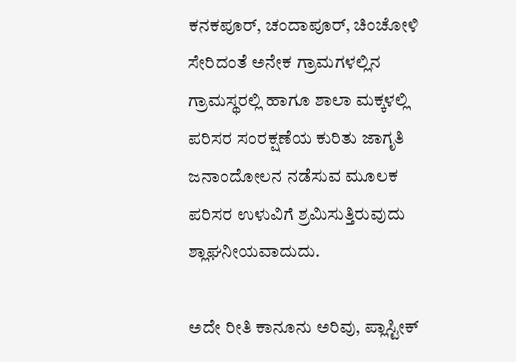ಕನಕಪೂರ್, ಚಂದಾಪೂರ್, ಚಿಂಚೋಳಿ ಸೇರಿದಂತೆ ಅನೇಕ ಗ್ರಾಮಗಳಲ್ಲಿನ ಗ್ರಾಮಸ್ಥರಲ್ಲಿ ಹಾಗೂ ಶಾಲಾ ಮಕ್ಕಳಲ್ಲಿ ಪರಿಸರ ಸಂರಕ್ಷಣೆಯ ಕುರಿತು ಜಾಗೃತಿ ಜನಾಂದೋಲನ ನಡೆಸುವ ಮೂಲಕ ಪರಿಸರ ಉಳುವಿಗೆ ಶ್ರಮಿಸುತ್ತಿರುವುದು ಶ್ಲಾಘನೀಯವಾದುದು.

ಅದೇ ರೀತಿ ಕಾನೂನು ಅರಿವು, ಪ್ಲಾಸ್ಟೀಕ್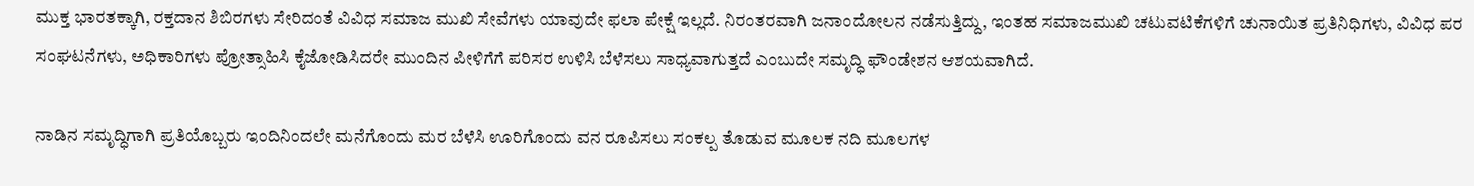ಮುಕ್ತ ಭಾರತಕ್ಕಾಗಿ, ರಕ್ತದಾನ ಶಿಬಿರಗಳು ಸೇರಿದಂತೆ ವಿವಿಧ ಸಮಾಜ ಮುಖಿ ಸೇವೆಗಳು ಯಾವುದೇ ಫಲಾ ಪೇಕ್ಷೆ ಇಲ್ಲದೆ. ನಿರಂತರವಾಗಿ ಜನಾಂದೋಲನ ನಡೆಸುತ್ತಿದ್ದು, ಇಂತಹ ಸಮಾಜಮುಖಿ ಚಟುವಟಿಕೆಗಳಿಗೆ ಚುನಾಯಿತ ಪ್ರತಿನಿಧಿಗಳು, ವಿವಿಧ ಪರ ಸಂಘಟನೆಗಳು, ಅಧಿಕಾರಿಗಳು ಪ್ರೋತ್ಸಾಹಿಸಿ ಕೈಜೋಡಿಸಿದರೇ ಮುಂದಿನ ಪೀಳಿಗೆಗೆ ಪರಿಸರ ಉಳಿಸಿ ಬೆಳೆಸಲು ಸಾಧ್ಯವಾಗುತ್ತದೆ ಎಂಬುದೇ ಸಮೃದ್ಧಿ ಫೌಂಡೇಶನ ಆಶಯವಾಗಿದೆ.

ನಾಡಿನ ಸಮೃದ್ಧಿಗಾಗಿ ಪ್ರತಿಯೊಬ್ಬರು ಇಂದಿನಿಂದಲೇ ಮನೆಗೊಂದು ಮರ ಬೆಳೆಸಿ ಊರಿಗೊಂದು ವನ ರೂಪಿಸಲು ಸಂಕಲ್ಪ ತೊಡುವ ಮೂಲಕ ನದಿ ಮೂಲಗಳ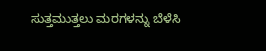ಸುತ್ತಮುತ್ತಲು ಮರಗಳನ್ನು ಬೆಳೆಸಿ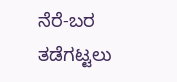ನೆರೆ-ಬರ ತಡೆಗಟ್ಟಲು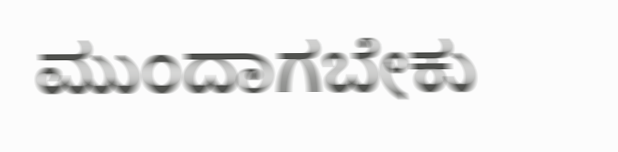ಮುಂದಾಗಬೇಕು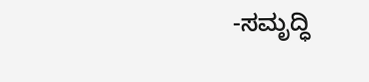-ಸಮೃದ್ಧಿ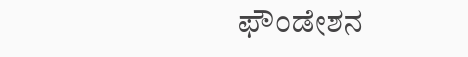ಫೌಂಡೇಶನ